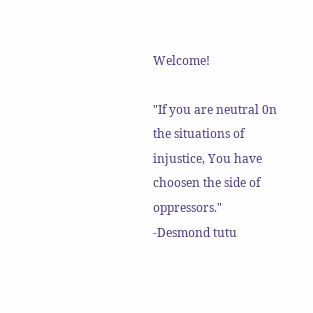Welcome!

"If you are neutral 0n the situations of injustice, You have choosen the side of oppressors." -Desmond tutu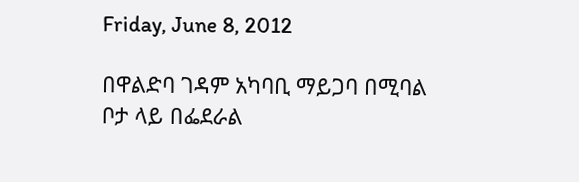Friday, June 8, 2012

በዋልድባ ገዳም አካባቢ ማይጋባ በሚባል ቦታ ላይ በፌደራል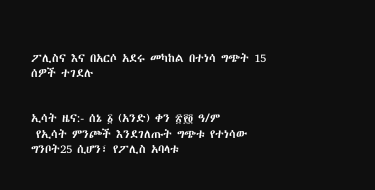ፖሊስና እና በአርሶ አደሩ መካከል በተነሳ ግጭት 15 ሰዎች ተገደሉ


ኢሳት ዜና:- ሰኔ ፩ (አንድ) ቀን ፳፻፬ ዓ/ም
 የኢሳት ምንጮች እንደገለጡት ግጭቱ የተነሳው ግንቦት25 ሲሆን፣ የፖሊስ አባላቱ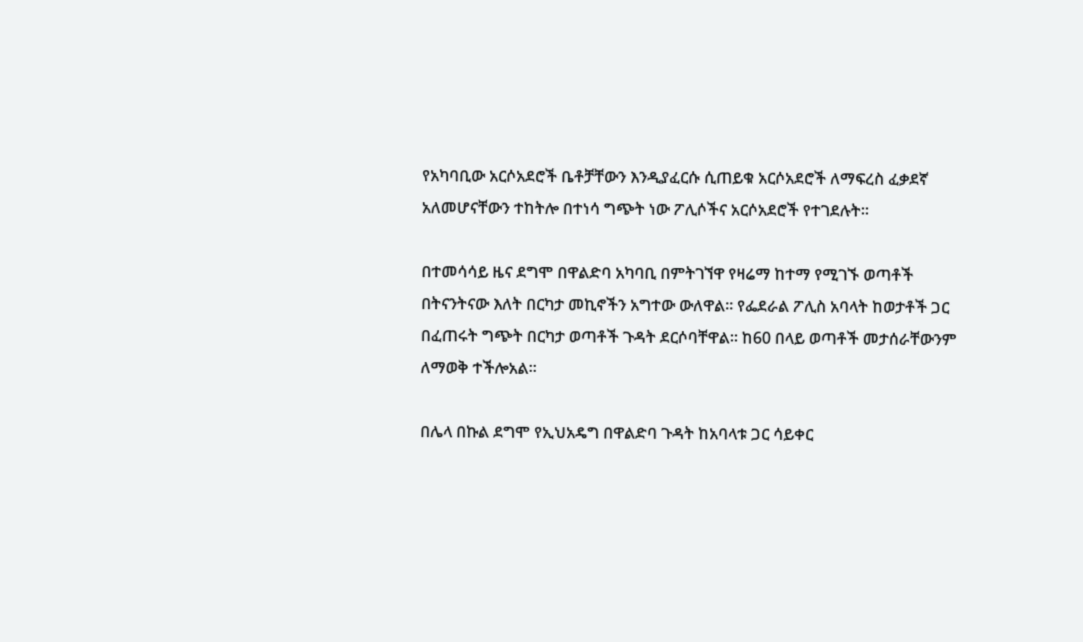የአካባቢው አርሶአደሮች ቤቶቻቸውን እንዲያፈርሱ ሲጠይቁ አርሶአደሮች ለማፍረስ ፈቃደኛ አለመሆናቸውን ተከትሎ በተነሳ ግጭት ነው ፖሊሶችና አርሶአደሮች የተገደሉት።

በተመሳሳይ ዜና ደግሞ በዋልድባ አካባቢ በምትገኘዋ የዛሬማ ከተማ የሚገኙ ወጣቶች በትናንትናው እለት በርካታ መኪኖችን አግተው ውለዋል። የፌደራል ፖሊስ አባላት ከወታቶች ጋር በፈጠሩት ግጭት በርካታ ወጣቶች ጉዳት ደርሶባቸዋል። ከ60 በላይ ወጣቶች መታሰራቸውንም ለማወቅ ተችሎአል።

በሌላ በኩል ደግሞ የኢህአዴግ በዋልድባ ጉዳት ከአባላቱ ጋር ሳይቀር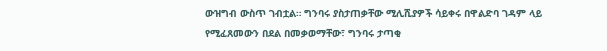ውዝግብ ውስጥ ገብቷል። ግንባሩ ያስታጠቃቸው ሚሊሺያዎች ሳይቀሩ በዋልድባ ገዳም ላይ የሚፈጸመውን በደል በመቃወማቸው፣ ግንባሩ ታጣቂ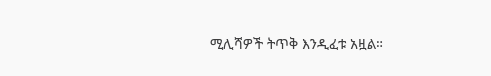ሚሊሻዎች ትጥቅ እንዲፈቱ አዟል።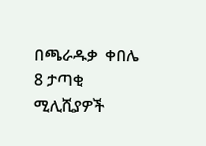በጫራዱቃ  ቀበሌ  8 ታጣቂ ሚሊሺያዎች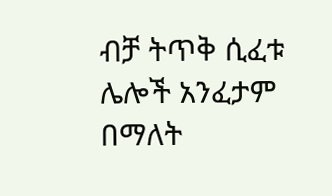ብቻ ትጥቅ ሲፈቱ ሌሎች አንፈታም በማለት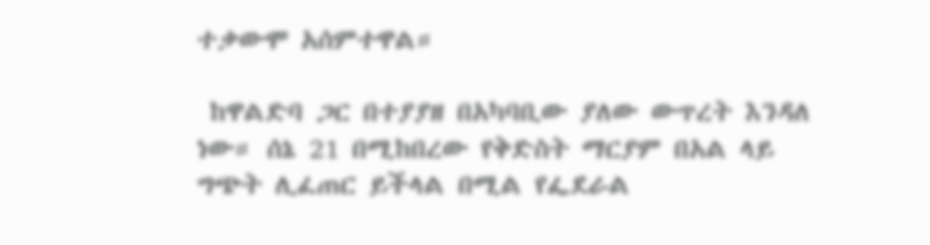ተቃውሞ አሰምተዋል።

 ከዋልድባ ጋር በተያያዘ በአካባቢው ያለው ውጥረት እንዳለ ነው። ሰኔ 21 በሚከበረው የቅድስት ማርያም በአል ላይ ግጭት ሊፈጠር ይችላል በሚል የፌደራል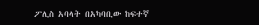ፖሊስ አባላት በአካባቢው ከፍተኛ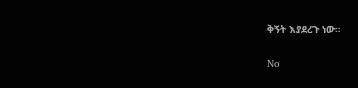ቅኝት እያደረጉ ነው።

No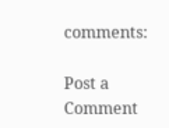comments:

Post a Comment